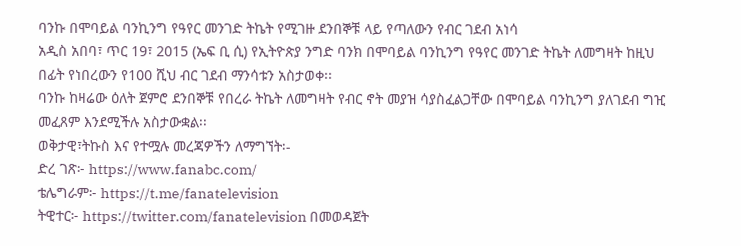ባንኩ በሞባይል ባንኪንግ የዓየር መንገድ ትኬት የሚገዙ ደንበኞቹ ላይ የጣለውን የብር ገደብ አነሳ
አዲስ አበባ፣ ጥር 19፣ 2015 (ኤፍ ቢ ሲ) የኢትዮጵያ ንግድ ባንክ በሞባይል ባንኪንግ የዓየር መንገድ ትኬት ለመግዛት ከዚህ በፊት የነበረውን የ100 ሺህ ብር ገደብ ማንሳቱን አስታወቀ፡፡
ባንኩ ከዛሬው ዕለት ጀምሮ ደንበኞቹ የበረራ ትኬት ለመግዛት የብር ኖት መያዝ ሳያስፈልጋቸው በሞባይል ባንኪንግ ያለገደብ ግዢ መፈጸም እንደሚችሉ አስታውቋል፡፡
ወቅታዊ፣ትኩስ እና የተሟሉ መረጃዎችን ለማግኘት፡-
ድረ ገጽ፦ https://www.fanabc.com/
ቴሌግራም፦ https://t.me/fanatelevision
ትዊተር፦ https://twitter.com/fanatelevision በመወዳጀት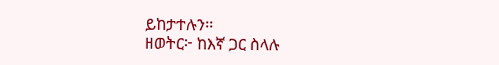ይከታተሉን፡፡
ዘወትር፦ ከእኛ ጋር ስላሉ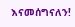እናመሰግናለን!